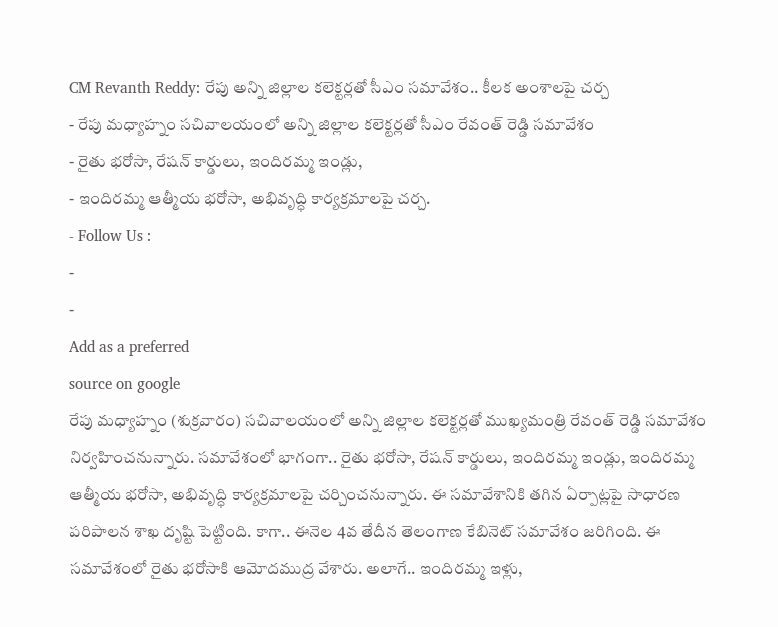CM Revanth Reddy: రేపు అన్ని జిల్లాల కలెక్టర్లతో సీఎం సమావేశం.. కీలక అంశాలపై చర్చ
- రేపు మధ్యాహ్నం సచివాలయంలో అన్ని జిల్లాల కలెక్టర్లతో సీఎం రేవంత్ రెడ్డి సమావేశం
- రైతు భరోసా, రేషన్ కార్డులు, ఇందిరమ్మ ఇండ్లు,
- ఇందిరమ్మ ఆత్మీయ భరోసా, అభివృద్ధి కార్యక్రమాలపై చర్చ.
- Follow Us :
-
-
Add as a preferred
source on google
రేపు మధ్యాహ్నం (శుక్రవారం) సచివాలయంలో అన్ని జిల్లాల కలెక్టర్లతో ముఖ్యమంత్రి రేవంత్ రెడ్డి సమావేశం నిర్వహించనున్నారు. సమావేశంలో భాగంగా.. రైతు భరోసా, రేషన్ కార్డులు, ఇందిరమ్మ ఇండ్లు, ఇందిరమ్మ ఆత్మీయ భరోసా, అభివృద్ధి కార్యక్రమాలపై చర్చించనున్నారు. ఈ సమావేశానికి తగిన ఏర్పాట్లపై సాధారణ పరిపాలన శాఖ దృష్టి పెట్టింది. కాగా.. ఈనెల 4వ తేదీన తెలంగాణ కేబినెట్ సమావేశం జరిగింది. ఈ సమావేశంలో రైతు భరోసాకి ఆమోదముద్ర వేశారు. అలాగే.. ఇందిరమ్మ ఇళ్లు,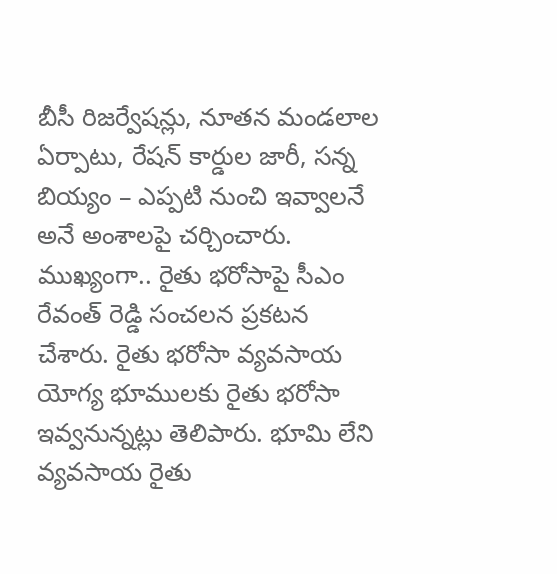బీసీ రిజర్వేషన్లు, నూతన మండలాల ఏర్పాటు, రేషన్ కార్డుల జారీ, సన్న బియ్యం – ఎప్పటి నుంచి ఇవ్వాలనే అనే అంశాలపై చర్చించారు. ముఖ్యంగా.. రైతు భరోసాపై సీఎం రేవంత్ రెడ్డి సంచలన ప్రకటన చేశారు. రైతు భరోసా వ్యవసాయ యోగ్య భూములకు రైతు భరోసా ఇవ్వనున్నట్లు తెలిపారు. భూమి లేని వ్యవసాయ రైతు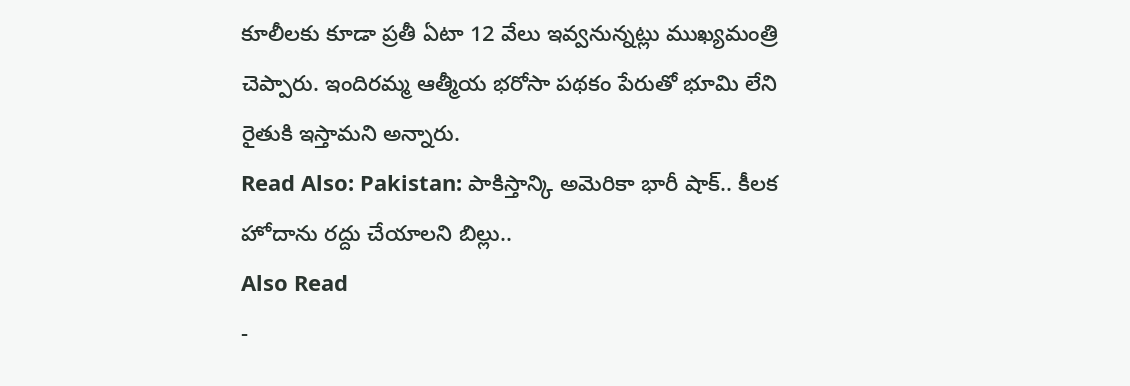కూలీలకు కూడా ప్రతీ ఏటా 12 వేలు ఇవ్వనున్నట్లు ముఖ్యమంత్రి చెప్పారు. ఇందిరమ్మ ఆత్మీయ భరోసా పథకం పేరుతో భూమి లేని రైతుకి ఇస్తామని అన్నారు.
Read Also: Pakistan: పాకిస్తాన్కి అమెరికా భారీ షాక్.. కీలక హోదాను రద్దు చేయాలని బిల్లు..
Also Read
-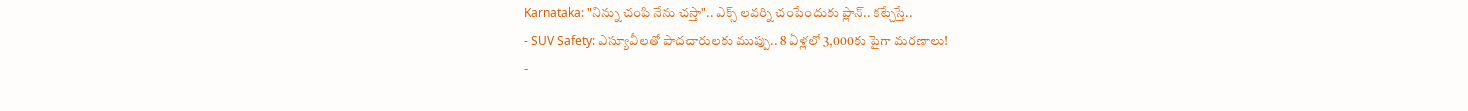Karnataka: "నిన్ను చంపి నేను చస్తా".. ఎక్స్ లవర్ని చంపేందుకు ప్లాన్.. కట్చేస్తే..
- SUV Safety: ఎస్యూవీలతో పాదచారులకు ముప్పు.. 8 ఏళ్లలో 3,000కు పైగా మరణాలు!
-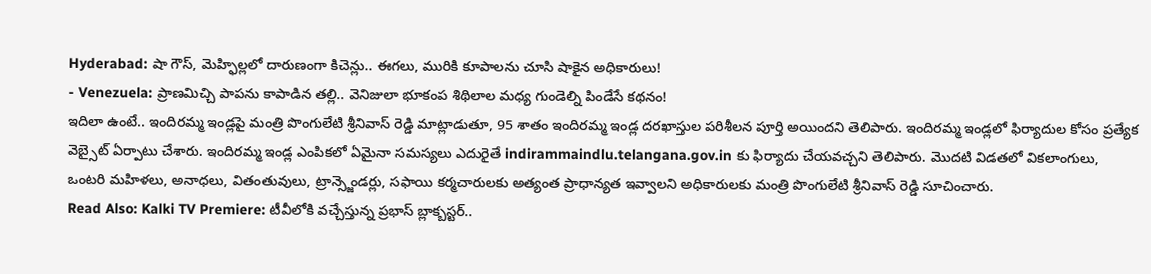Hyderabad: షా గౌస్, మెహ్ఫిల్లలో దారుణంగా కిచెన్లు.. ఈగలు, మురికి కూపాలను చూసి షాకైన అధికారులు!
- Venezuela: ప్రాణమిచ్చి పాపను కాపాడిన తల్లి.. వెనిజులా భూకంప శిథిలాల మధ్య గుండెల్ని పిండేసే కథనం!
ఇదిలా ఉంటే.. ఇందిరమ్మ ఇండ్లపై మంత్రి పొంగులేటి శ్రీనివాస్ రెడ్డి మాట్లాడుతూ, 95 శాతం ఇందిరమ్మ ఇండ్ల దరఖాస్తుల పరిశీలన పూర్తి అయిందని తెలిపారు. ఇందిరమ్మ ఇండ్లలో ఫిర్యాదుల కోసం ప్రత్యేక వెబ్సైట్ ఏర్పాటు చేశారు. ఇందిరమ్మ ఇండ్ల ఎంపికలో ఏమైనా సమస్యలు ఎదురైతే indirammaindlu.telangana.gov.in కు ఫిర్యాదు చేయవచ్చని తెలిపారు. మొదటి విడతలో వికలాంగులు, ఒంటరి మహిళలు, అనాధలు, వితంతువులు, ట్రాన్స్జెండర్లు, సఫాయి కర్మచారులకు అత్యంత ప్రాధాన్యత ఇవ్వాలని అధికారులకు మంత్రి పొంగులేటి శ్రీనివాస్ రెడ్డి సూచించారు.
Read Also: Kalki TV Premiere: టీవీలోకి వచ్చేస్తున్న ప్రభాస్ బ్లాక్బస్టర్..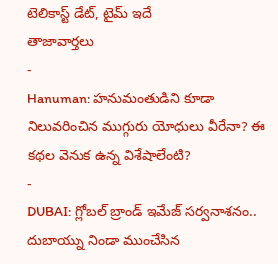టెలికాస్ట్ డేట్, టైమ్ ఇదే
తాజావార్తలు
-
Hanuman: హనుమంతుడిని కూడా నిలువరించిన ముగ్గురు యోధులు వీరేనా? ఈ కథల వెనుక ఉన్న విశేషాలేంటి?
-
DUBAI: గ్లోబల్ బ్రాండ్ ఇమేజ్ సర్వనాశనం.. దుబాయ్ను నిండా ముంచేసిన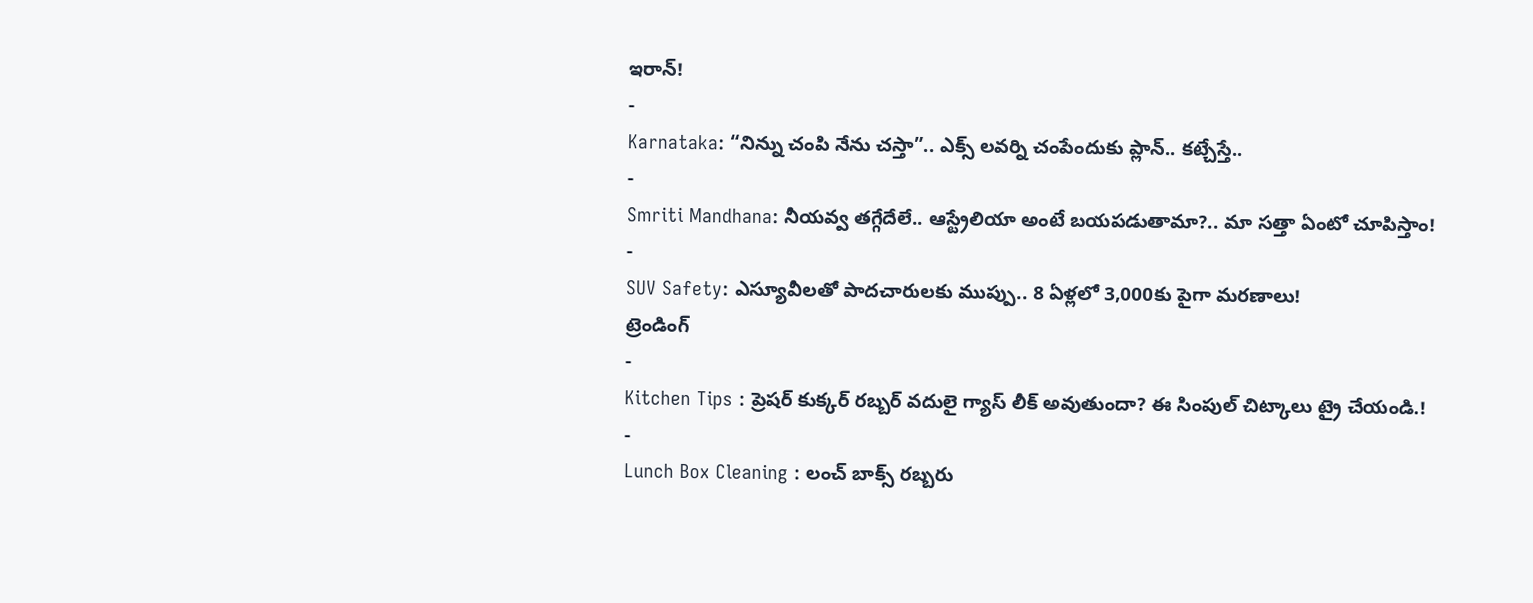ఇరాన్!
-
Karnataka: “నిన్ను చంపి నేను చస్తా”.. ఎక్స్ లవర్ని చంపేందుకు ప్లాన్.. కట్చేస్తే..
-
Smriti Mandhana: నీయవ్వ తగ్గేదేలే.. ఆస్ట్రేలియా అంటే బయపడుతామా?.. మా సత్తా ఏంటో చూపిస్తాం!
-
SUV Safety: ఎస్యూవీలతో పాదచారులకు ముప్పు.. 8 ఏళ్లలో 3,000కు పైగా మరణాలు!
ట్రెండింగ్
-
Kitchen Tips : ప్రెషర్ కుక్కర్ రబ్బర్ వదులై గ్యాస్ లీక్ అవుతుందా? ఈ సింపుల్ చిట్కాలు ట్రై చేయండి.!
-
Lunch Box Cleaning : లంచ్ బాక్స్ రబ్బరు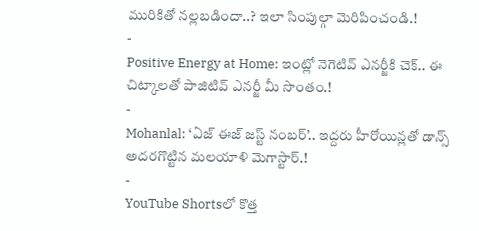మురికితో నల్లబడిందా..? ఇలా సింపుల్గా మెరిపించండి.!
-
Positive Energy at Home: ఇంట్లో నెగెటివ్ ఎనర్జీకి చెక్.. ఈ చిట్కాలతో పాజిటివ్ ఎనర్జీ మీ సొంతం.!
-
Mohanlal: ‘ఏజ్ ఈజ్ జస్ట్ నంబర్’.. ఇద్దరు హీరోయిన్లతో డాన్స్ అదరగొట్టిన మలయాళి మెగాస్టార్.!
-
YouTube Shortsలో కొత్త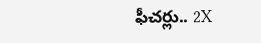ఫీచర్లు.. 2X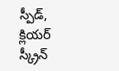స్పీడ్, క్లియర్ స్క్రీన్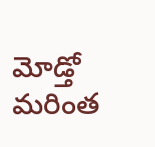మోడ్తో మరింత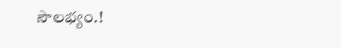సౌలభ్యం.!